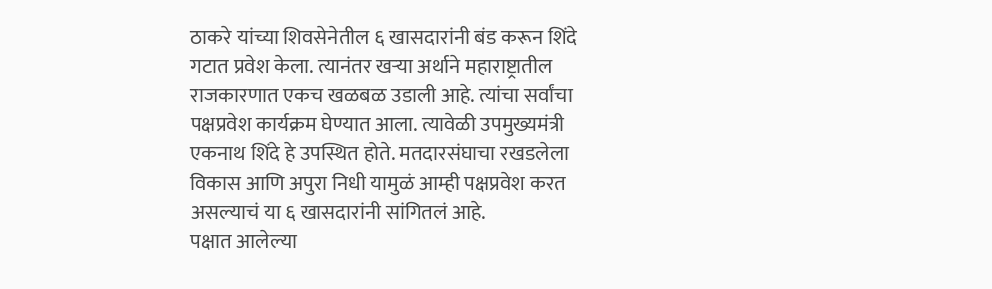ठाकरे यांच्या शिवसेनेतील ६ खासदारांनी बंड करून शिंदे गटात प्रवेश केला. त्यानंतर खऱ्या अर्थाने महाराष्ट्रातील राजकारणात एकच खळबळ उडाली आहे. त्यांचा सर्वांचा पक्षप्रवेश कार्यक्रम घेण्यात आला. त्यावेळी उपमुख्यमंत्री एकनाथ शिंदे हे उपस्थित होते. मतदारसंघाचा रखडलेला विकास आणि अपुरा निधी यामुळं आम्ही पक्षप्रवेश करत असल्याचं या ६ खासदारांनी सांगितलं आहे.
पक्षात आलेल्या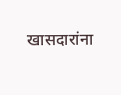खासदारांना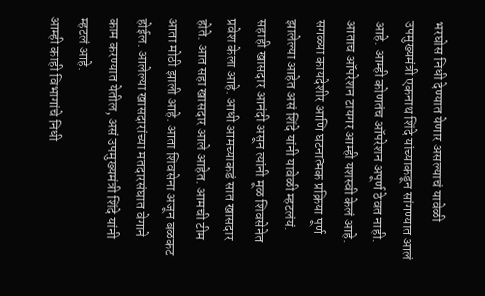भरघोस निधी देण्यात येणार असल्याचं यावेळी उपमुख्यमंत्री एकनाथ शिंदे यांच्याकडून सांगण्यात आलं आहे. आम्ही कोणतंच ऑपरेशन अपूर्ण ठेवत नाही. आताच ऑपरेशन टायगर आम्ही यशस्वी केलं आहे. सगळ्या कायदेशीर आणि घटनात्मक प्रक्रिया पूर्ण झालेल्या आहेत असं शिंदे यांनी यावेळी म्हटलंयं.
सहाही खासदार आनंदी असून त्यांनी मूळ शिवसेनेत प्रवेश केला आहे. आधी आमच्याकडं सात खासदार होते. आत सहा खासदार आले आहेत. आमची टीम आता मोठी झाली आहे. आता शिवसेना अजून बळकट होईल. आलेल्या खासदारांच्या मतदारसंघात वेगाने काम करण्यात येतील, असं उपमुख्यमंत्री शिंदे यांनी म्हटलं आहे.
आम्ही काही विभागांचे निधी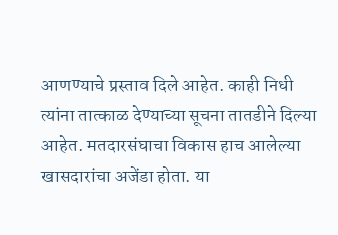आणण्याचे प्रस्ताव दिले आहेत. काही निधी त्यांना तात्काळ देण्याच्या सूचना तातडीने दिल्या आहेत. मतदारसंघाचा विकास हाच आलेल्या खासदारांचा अजेंडा होता. या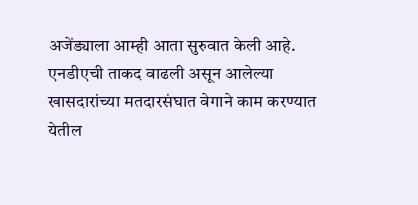अजेंड्याला आम्ही आता सुरुवात केली आहे. एनडीएची ताकद वाढली असून आलेल्या खासदारांच्या मतदारसंघात वेगाने काम करण्यात येतील